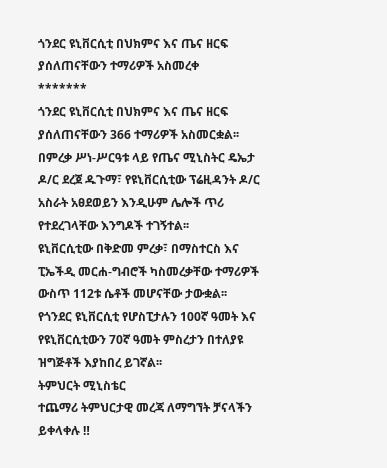ጎንደር ዩኒቨርሲቲ በህክምና እና ጤና ዘርፍ ያሰለጠናቸውን ተማሪዎች አስመረቀ
*******
ጎንደር ዩኒቨርሲቲ በህክምና እና ጤና ዘርፍ ያሰለጠናቸውን 366 ተማሪዎች አስመርቋል፡፡
በምረቃ ሥነ-ሥርዓቱ ላይ የጤና ሚኒስትር ዴኤታ ዶ/ር ደረጀ ዱጉማ፣ የዩኒቨርሲቲው ፕሬዚዳንት ዶ/ር አስራት አፀደወይን እንዲሁም ሌሎች ጥሪ የተደረገላቸው እንግዶች ተገኝተል፡፡
ዩኒቨርሲቲው በቅድመ ምረቃ፣ በማስተርስ እና ፒኤችዲ መርሐ-ግብሮች ካስመረቃቸው ተማሪዎች ውስጥ 112ቱ ሴቶች መሆናቸው ታውቋል፡፡
የጎንደር ዩኒቨርሲቲ የሆስፒታሉን 100ኛ ዓመት እና የዩኒቨርሲቲውን 70ኛ ዓመት ምስረታን በተለያዩ ዝግጅቶች እያከበረ ይገኛል፡፡
ትምህርት ሚኒስቴር
ተጨማሪ ትምህርታዊ መረጃ ለማግኘት ቻናላችን ይቀላቀሉ ‼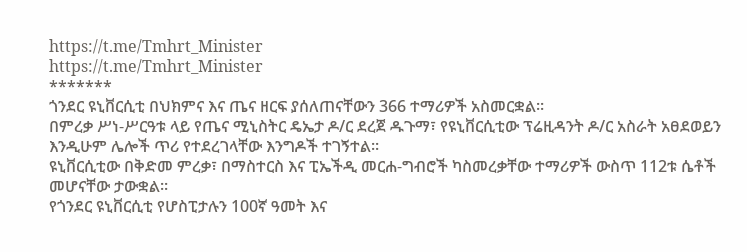https://t.me/Tmhrt_Minister
https://t.me/Tmhrt_Minister
*******
ጎንደር ዩኒቨርሲቲ በህክምና እና ጤና ዘርፍ ያሰለጠናቸውን 366 ተማሪዎች አስመርቋል፡፡
በምረቃ ሥነ-ሥርዓቱ ላይ የጤና ሚኒስትር ዴኤታ ዶ/ር ደረጀ ዱጉማ፣ የዩኒቨርሲቲው ፕሬዚዳንት ዶ/ር አስራት አፀደወይን እንዲሁም ሌሎች ጥሪ የተደረገላቸው እንግዶች ተገኝተል፡፡
ዩኒቨርሲቲው በቅድመ ምረቃ፣ በማስተርስ እና ፒኤችዲ መርሐ-ግብሮች ካስመረቃቸው ተማሪዎች ውስጥ 112ቱ ሴቶች መሆናቸው ታውቋል፡፡
የጎንደር ዩኒቨርሲቲ የሆስፒታሉን 100ኛ ዓመት እና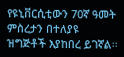የዩኒቨርሲቲውን 70ኛ ዓመት ምስረታን በተለያዩ ዝግጅቶች እያከበረ ይገኛል፡፡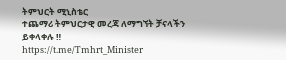ትምህርት ሚኒስቴር
ተጨማሪ ትምህርታዊ መረጃ ለማግኘት ቻናላችን ይቀላቀሉ ‼
https://t.me/Tmhrt_Minister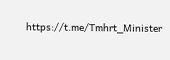https://t.me/Tmhrt_Minister